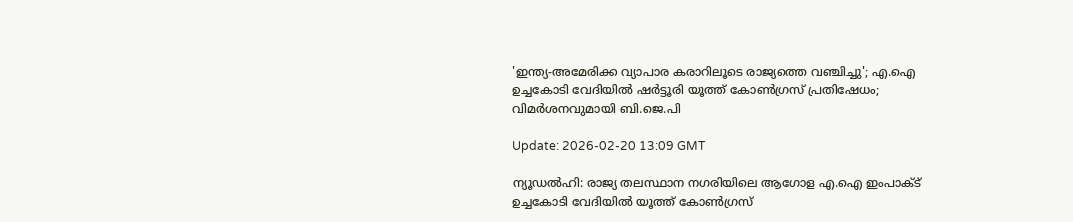'ഇന്ത്യ-അമേരിക്ക വ്യാപാര കരാറിലൂടെ രാജ്യത്തെ വഞ്ചിച്ചു'; എ.ഐ ഉച്ചകോടി വേദിയില്‍ ഷര്‍ട്ടൂരി യൂത്ത് കോണ്‍ഗ്രസ് പ്രതിഷേധം; വിമര്‍ശനവുമായി ബി.ജെ.പി

Update: 2026-02-20 13:09 GMT

ന്യൂഡല്‍ഹി: രാജ്യ തലസ്ഥാന നഗരിയിലെ ആഗോള എ.ഐ ഇംപാക്ട് ഉച്ചകോടി വേദിയില്‍ യൂത്ത് കോണ്‍ഗ്രസ്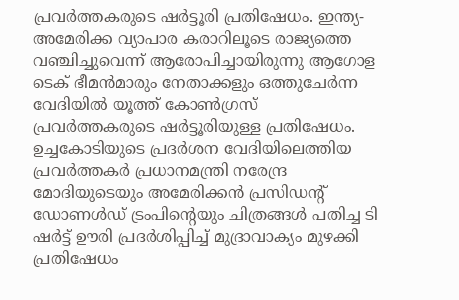പ്രവര്‍ത്തകരുടെ ഷര്‍ട്ടൂരി പ്രതിഷേധം. ഇന്ത്യ-അമേരിക്ക വ്യാപാര കരാറിലൂടെ രാജ്യത്തെ വഞ്ചിച്ചുവെന്ന് ആരോപിച്ചായിരുന്നു ആഗോള ടെക് ഭീമന്‍മാരും നേതാക്കളും ഒത്തുചേര്‍ന്ന വേദിയില്‍ യൂത്ത് കോണ്‍ഗ്രസ് പ്രവര്‍ത്തകരുടെ ഷര്‍ട്ടൂരിയുള്ള പ്രതിഷേധം. ഉച്ചകോടിയുടെ പ്രദര്‍ശന വേദിയിലെത്തിയ പ്രവര്‍ത്തകര്‍ പ്രധാനമന്ത്രി നരേന്ദ്ര മോദിയുടെയും അമേരിക്കന്‍ പ്രസിഡന്റ് ഡോണള്‍ഡ് ട്രംപിന്റെയും ചിത്രങ്ങള്‍ പതിച്ച ടി ഷര്‍ട്ട് ഊരി പ്രദര്‍ശിപ്പിച്ച് മുദ്രാവാക്യം മുഴക്കി പ്രതിഷേധം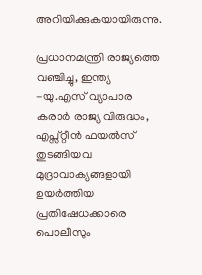അറിയിക്കുകയായിരുന്നു.

പ്രധാനമന്ത്രി രാജ്യത്തെ വഞ്ചിച്ചു, ഇന്ത്യ -യു.എസ് വ്യാപാര കരാര്‍ രാജ്യ വിരുദ്ധം, എപ്സ്റ്റീന്‍ ഫയല്‍സ് തുടങ്ങിയവ മുദ്രാവാക്യങ്ങളായി ഉയര്‍ത്തിയ പ്രതിഷേധക്കാരെ പൊലീസും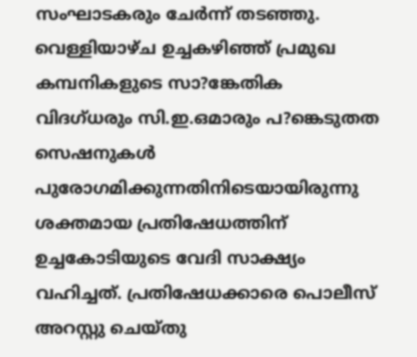സംഘാടകരും ചേര്‍ന്ന് തടഞ്ഞു. വെള്ളിയാഴ്ച ഉച്ചകഴിഞ്ഞ് പ്രമുഖ കമ്പനികളുടെ സാ?ങ്കേതിക വിദഗ്ധരും സി.ഇ.ഒമാരും പ?ങ്കെടുതത സെഷനുകള്‍ പുരോഗമിക്കുന്നതിനിടെയായിരുന്നു ശക്തമായ പ്രതിഷേധത്തിന് ഉച്ചകോടിയുടെ വേദി സാക്ഷ്യം വഹിച്ചത്. പ്രതിഷേധക്കാരെ പൊലീസ് അറസ്റ്റു ചെയ്തു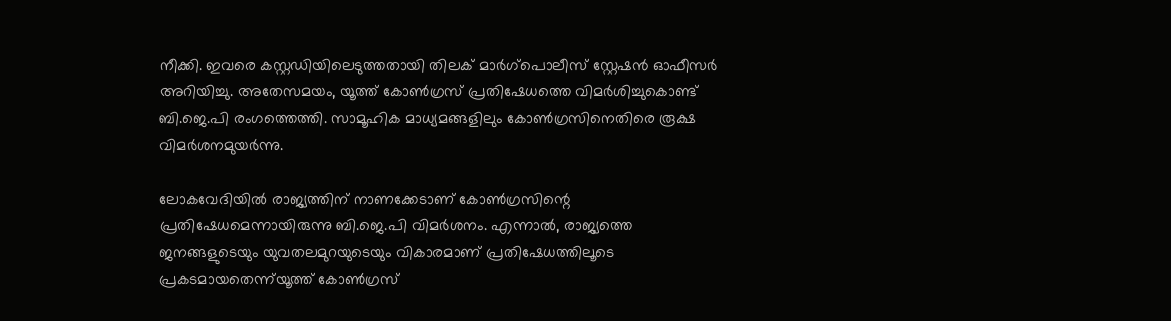നീക്കി. ഇവരെ കസ്റ്റഡിയിലെടുത്തതായി തിലക് മാര്‍ഗ്‌പൊലീസ് സ്റ്റേഷന്‍ ഓഫീസര്‍ അറിയിച്ചു. അതേസമയം, യൂത്ത് കോണ്‍ഗ്രസ് പ്രതിഷേധത്തെ വിമര്‍ശിച്ചുകൊണ്ട് ബി.ജെ.പി രംഗത്തെത്തി. സാമൂഹിക മാധ്യമങ്ങളിലും കോണ്‍ഗ്രസിനെതിരെ രൂക്ഷ വിമര്‍ശനമുയര്‍ന്നു.

ലോകവേദിയില്‍ രാജ്യത്തിന് നാണക്കേടാണ് കോണ്‍ഗ്രസിന്റെ പ്രതിഷേധമെന്നായിരുന്നു ബി.ജെ.പി വിമര്‍ശനം. എന്നാല്‍, രാജ്യത്തെ ജനങ്ങളുടെയും യുവതലമുറയുടെയും വികാരമാണ് പ്രതിഷേധത്തിലൂടെ പ്രകടമായതെന്ന്‌യൂത്ത് കോണ്‍ഗ്രസ്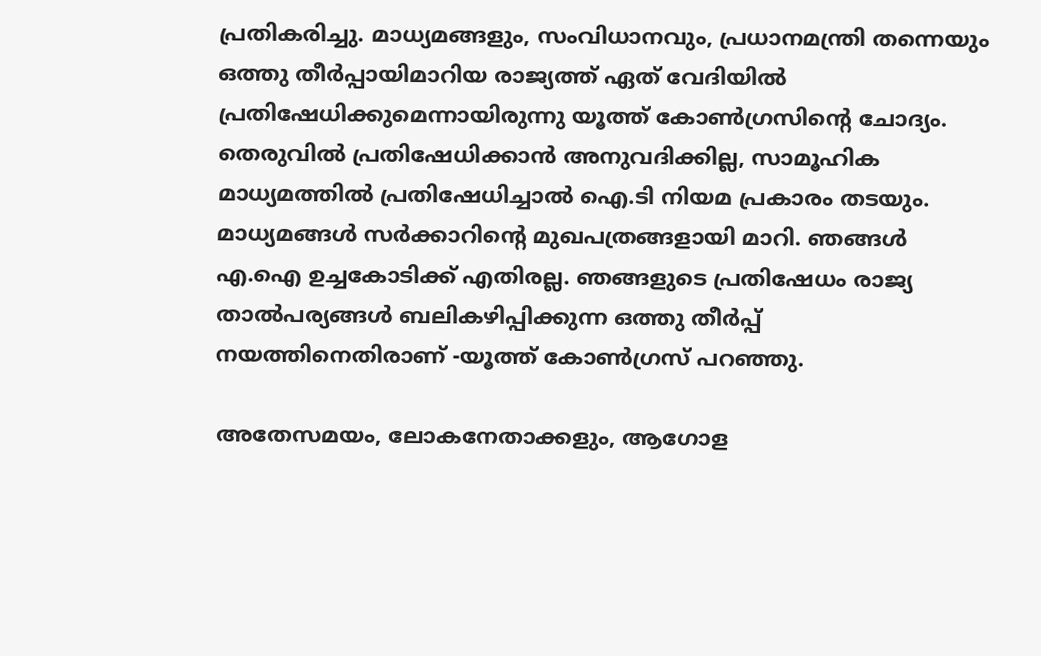പ്രതികരിച്ചു. മാധ്യമങ്ങളും, സംവിധാനവും, പ്രധാനമന്ത്രി തന്നെയും ഒത്തു തീര്‍പ്പായിമാറിയ രാജ്യത്ത് ഏത് വേദിയില്‍ പ്രതിഷേധിക്കുമെന്നായിരുന്നു യൂത്ത് കോണ്‍ഗ്രസിന്റെ ചോദ്യം. തെരുവില്‍ പ്രതിഷേധിക്കാന്‍ അനുവദിക്കില്ല, സാമൂഹിക മാധ്യമത്തില്‍ പ്രതിഷേധിച്ചാല്‍ ഐ.ടി നിയമ പ്രകാരം തടയും. മാധ്യമങ്ങള്‍ സര്‍ക്കാറിന്റെ മുഖപത്രങ്ങളായി മാറി. ഞങ്ങള്‍ എ.ഐ ഉച്ചകോടിക്ക് എതിരല്ല. ഞങ്ങളുടെ പ്രതിഷേധം രാജ്യ താല്‍പര്യങ്ങള്‍ ബലികഴിപ്പിക്കുന്ന ഒത്തു തീര്‍പ്പ് നയത്തിനെതിരാണ് -യൂത്ത് കോണ്‍ഗ്രസ് പറഞ്ഞു.

അതേസമയം, ലോകനേതാക്കളും, ആഗോള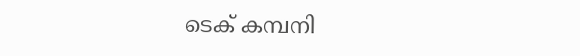ടെക് കമ്പനി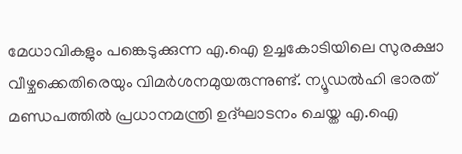മേധാവികളും പങ്കെടുക്കുന്ന എ.ഐ ഉച്ചകോടിയിലെ സുരക്ഷാ വീഴ്ചക്കെതിരെയും വിമര്‍ശനമുയരുന്നുണ്ട്. ന്യൂഡല്‍ഹി ഭാരത് മണ്ഡപത്തില്‍ പ്രധാനമന്ത്രി ഉദ്ഘാടനം ചെയ്ത എ.ഐ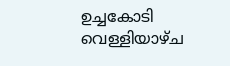ഉച്ചകോടി വെള്ളിയാഴ്ച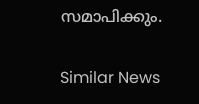സമാപിക്കും.

Similar News